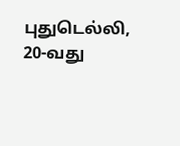புதுடெல்லி,
20-வது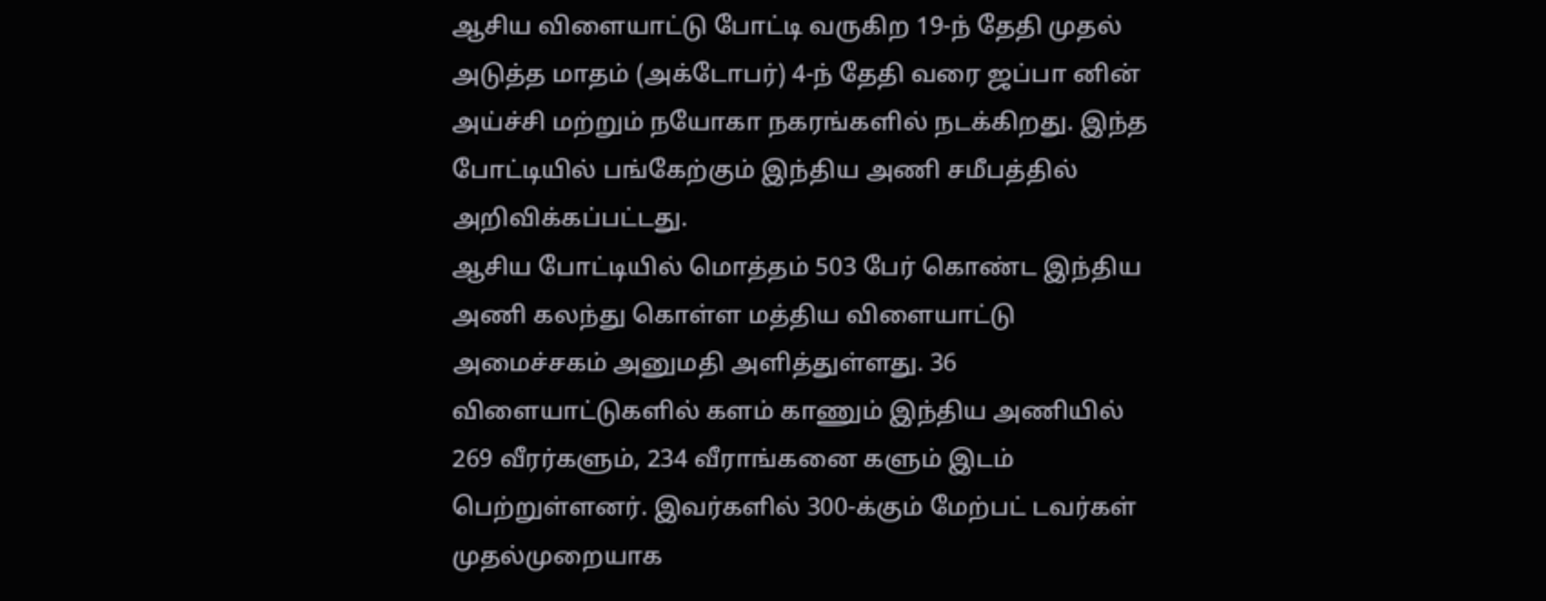ஆசிய விளையாட்டு போட்டி வருகிற 19-ந் தேதி முதல் அடுத்த மாதம் (அக்டோபர்) 4-ந் தேதி வரை ஜப்பா னின் அய்ச்சி மற்றும் நயோகா நகரங்களில் நடக்கிறது. இந்த போட்டியில் பங்கேற்கும் இந்திய அணி சமீபத்தில் அறிவிக்கப்பட்டது.
ஆசிய போட்டியில் மொத்தம் 503 பேர் கொண்ட இந்திய அணி கலந்து கொள்ள மத்திய விளையாட்டு அமைச்சகம் அனுமதி அளித்துள்ளது. 36 விளையாட்டுகளில் களம் காணும் இந்திய அணியில் 269 வீரர்களும், 234 வீராங்கனை களும் இடம் பெற்றுள்ளனர். இவர்களில் 300-க்கும் மேற்பட் டவர்கள் முதல்முறையாக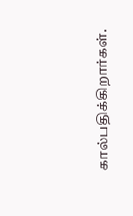கால்பதிக்கிறார்கள்.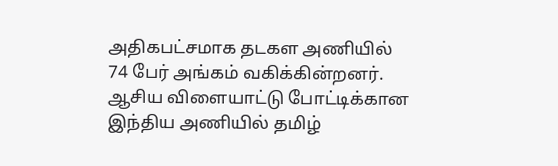அதிகபட்சமாக தடகள அணியில் 74 பேர் அங்கம் வகிக்கின்றனர்.
ஆசிய விளையாட்டு போட்டிக்கான இந்திய அணியில் தமிழ்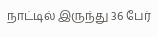நாட்டில் இருந்து 36 பேர்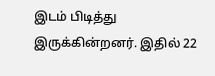இடம் பிடித்து இருக்கின்றனர். இதில் 22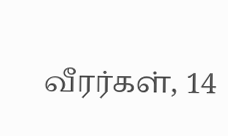வீரர்கள், 14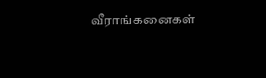வீராங்கனைகள்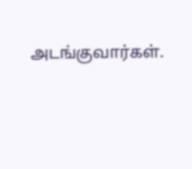அடங்குவார்கள்.